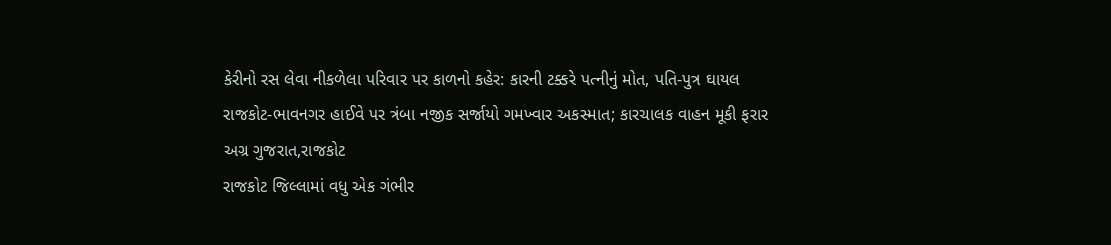કેરીનો રસ લેવા નીકળેલા પરિવાર પર કાળનો કહેર: કારની ટક્કરે પત્નીનું મોત, પતિ-પુત્ર ઘાયલ
રાજકોટ-ભાવનગર હાઈવે પર ત્રંબા નજીક સર્જાયો ગમખ્વાર અકસ્માત; કારચાલક વાહન મૂકી ફરાર
અગ્ર ગુજરાત,રાજકોટ
રાજકોટ જિલ્લામાં વધુ એક ગંભીર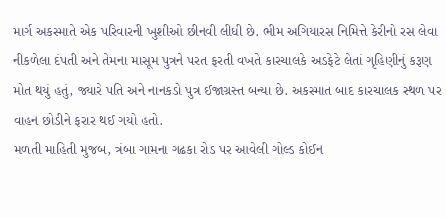માર્ગ અકસ્માતે એક પરિવારની ખુશીઓ છીનવી લીધી છે. ભીમ અગિયારસ નિમિત્તે કેરીનો રસ લેવા નીકળેલા દંપતી અને તેમના માસૂમ પુત્રને પરત ફરતી વખતે કારચાલકે અડફેટે લેતાં ગૃહિણીનું કરૂણ મોત થયું હતું, જ્યારે પતિ અને નાનકડો પુત્ર ઈજાગ્રસ્ત બન્યા છે. અકસ્માત બાદ કારચાલક સ્થળ પર વાહન છોડીને ફરાર થઈ ગયો હતો.
મળતી માહિતી મુજબ, ત્રંબા ગામના ગઢકા રોડ પર આવેલી ગોલ્ડ કોઈન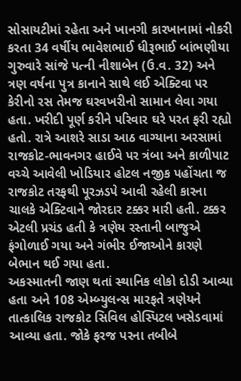સોસાયટીમાં રહેતા અને ખાનગી કારખાનામાં નોકરી કરતા 34 વર્ષીય ભાવેશભાઈ ધીરૂભાઈ બાંભણીયા ગુરુવારે સાંજે પત્ની નીશાબેન (ઉ.વ. 32) અને ત્રણ વર્ષના પુત્ર કાનાને સાથે લઈ એક્ટિવા પર કેરીનો રસ તેમજ ઘરવખરીનો સામાન લેવા ગયા હતા. ખરીદી પૂર્ણ કરીને પરિવાર ઘરે પરત ફરી રહ્યો હતો. રાત્રે આશરે સાડા આઠ વાગ્યાના અરસામાં રાજકોટ-ભાવનગર હાઈવે પર ત્રંબા અને કાળીપાટ વચ્ચે આવેલી ખોડિયાર હોટલ નજીક પહોંચતા જ રાજકોટ તરફથી પૂરઝડપે આવી રહેલી કારના ચાલકે એક્ટિવાને જોરદાર ટક્કર મારી હતી. ટક્કર એટલી પ્રચંડ હતી કે ત્રણેય રસ્તાની બાજુએ ફંગોળાઈ ગયા અને ગંભીર ઈજાઓને કારણે બેભાન થઈ ગયા હતા.
અકસ્માતની જાણ થતાં સ્થાનિક લોકો દોડી આવ્યા હતા અને 108 એમ્બ્યુલન્સ મારફતે ત્રણેયને તાત્કાલિક રાજકોટ સિવિલ હોસ્પિટલ ખસેડવામાં આવ્યા હતા. જોકે ફરજ પરના તબીબે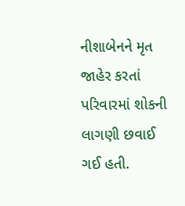નીશાબેનને મૃત જાહેર કરતાં પરિવારમાં શોકની લાગણી છવાઈ ગઈ હતી.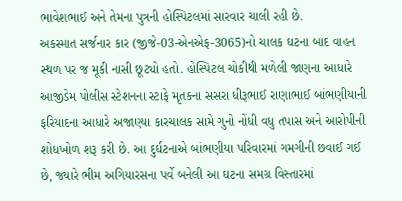ભાવેશભાઈ અને તેમના પુત્રની હોસ્પિટલમાં સારવાર ચાલી રહી છે.
અકસ્માત સર્જનાર કાર (જીજે-03-એનએફ-3065)નો ચાલક ઘટના બાદ વાહન સ્થળ પર જ મૂકી નાસી છૂટ્યો હતો. હોસ્પિટલ ચોકીથી મળેલી જાણના આધારે આજીડેમ પોલીસ સ્ટેશનના સ્ટાફે મૃતકના સસરા ધીરૂભાઈ રાણાભાઈ બાંભણીયાની ફરિયાદના આધારે અજાણ્યા કારચાલક સામે ગુનો નોંધી વધુ તપાસ અને આરોપીની શોધખોળ શરૂ કરી છે. આ દુર્ઘટનાએ બાંભણીયા પરિવારમાં ગમગીની છવાઈ ગઈ છે, જ્યારે ભીમ અગિયારસના પર્વે બનેલી આ ઘટના સમગ્ર વિસ્તારમાં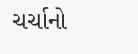ચર્ચાનો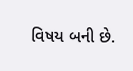વિષય બની છે.